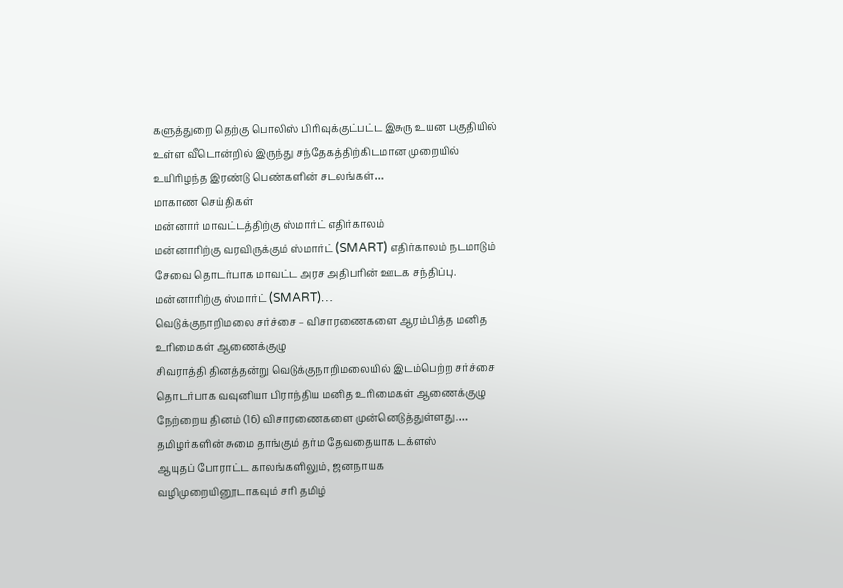களுத்துறை தெற்கு பொலிஸ் பிரிவுக்குட்பட்ட இசுரு உயன பகுதியில் உள்ள வீடொன்றில் இருந்து சந்தேகத்திற்கிடமான முறையில் உயிரிழந்த இரண்டு பெண்களின் சடலங்கள்…
மாகாண செய்திகள்
மன்னார் மாவட்டத்திற்கு ஸ்மார்ட் எதிர்காலம்
மன்னாரிற்கு வரவிருக்கும் ஸ்மார்ட் (SMART) எதிர்காலம் நடமாடும் சேவை தொடர்பாக மாவட்ட அரச அதிபரின் ஊடக சந்திப்பு. மன்னாரிற்கு ஸ்மார்ட் (SMART)…
வெடுக்குநாறிமலை சர்ச்சை – விசாரணைகளை ஆரம்பித்த மனித உரிமைகள் ஆணைக்குழு
சிவராத்தி தினத்தன்று வெடுக்குநாறிமலையில் இடம்பெற்ற சர்ச்சை தொடர்பாக வவுனியா பிராந்திய மனித உரிமைகள் ஆணைக்குழு நேற்றைய தினம் (16) விசாரணைகளை முன்னெடுத்துள்ளது.…
தமிழர்களின் சுமை தாங்கும் தர்ம தேவதையாக டக்ளஸ்
ஆயுதப் போராட்ட காலங்களிலும், ஜனநாயக வழிமுறையினூடாகவும் சரி தமிழ்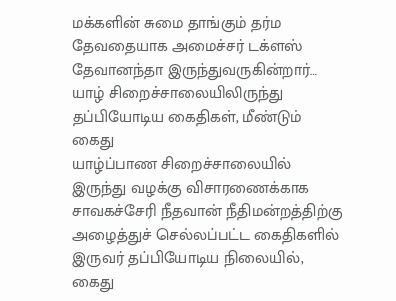மக்களின் சுமை தாங்கும் தர்ம தேவதையாக அமைச்சர் டக்ளஸ் தேவானந்தா இருந்துவருகின்றார்…
யாழ் சிறைச்சாலையிலிருந்து தப்பியோடிய கைதிகள், மீண்டும் கைது
யாழ்ப்பாண சிறைச்சாலையில் இருந்து வழக்கு விசாரணைக்காக சாவகச்சேரி நீதவான் நீதிமன்றத்திற்கு அழைத்துச் செல்லப்பட்ட கைதிகளில் இருவர் தப்பியோடிய நிலையில், கைது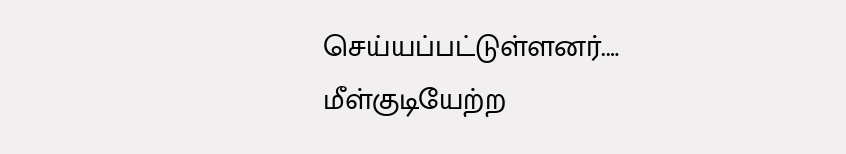செய்யப்பட்டுள்ளனர்.…
மீள்குடியேற்ற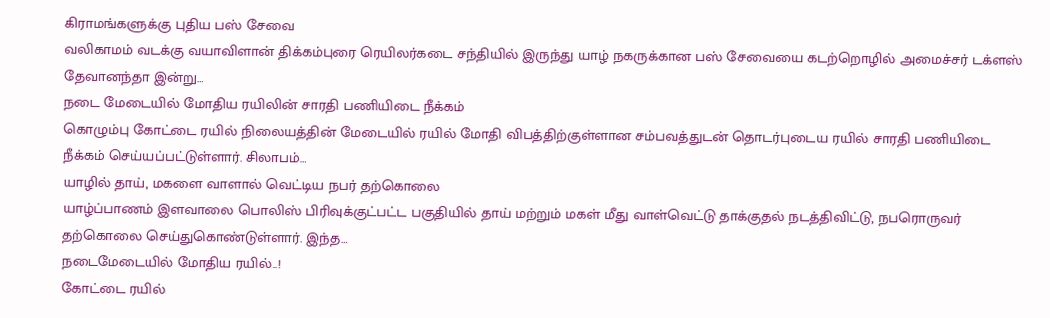கிராமங்களுக்கு புதிய பஸ் சேவை
வலிகாமம் வடக்கு வயாவிளான் திக்கம்புரை ரெயிலர்கடை சந்தியில் இருந்து யாழ் நகருக்கான பஸ் சேவையை கடற்றொழில் அமைச்சர் டக்ளஸ் தேவானந்தா இன்று…
நடை மேடையில் மோதிய ரயிலின் சாரதி பணியிடை நீக்கம்
கொழும்பு கோட்டை ரயில் நிலையத்தின் மேடையில் ரயில் மோதி விபத்திற்குள்ளான சம்பவத்துடன் தொடர்புடைய ரயில் சாரதி பணியிடை நீக்கம் செய்யப்பட்டுள்ளார். சிலாபம்…
யாழில் தாய், மகளை வாளால் வெட்டிய நபர் தற்கொலை
யாழ்ப்பாணம் இளவாலை பொலிஸ் பிரிவுக்குட்பட்ட பகுதியில் தாய் மற்றும் மகள் மீது வாள்வெட்டு தாக்குதல் நடத்திவிட்டு, நபரொருவர் தற்கொலை செய்துகொண்டுள்ளார். இந்த…
நடைமேடையில் மோதிய ரயில்..!
கோட்டை ரயில்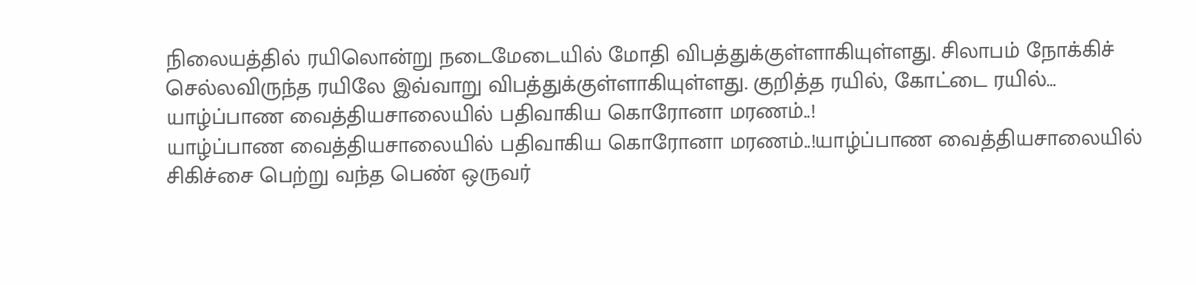நிலையத்தில் ரயிலொன்று நடைமேடையில் மோதி விபத்துக்குள்ளாகியுள்ளது. சிலாபம் நோக்கிச் செல்லவிருந்த ரயிலே இவ்வாறு விபத்துக்குள்ளாகியுள்ளது. குறித்த ரயில், கோட்டை ரயில்…
யாழ்ப்பாண வைத்தியசாலையில் பதிவாகிய கொரோனா மரணம்..!
யாழ்ப்பாண வைத்தியசாலையில் பதிவாகிய கொரோனா மரணம்..!யாழ்ப்பாண வைத்தியசாலையில் சிகிச்சை பெற்று வந்த பெண் ஒருவர்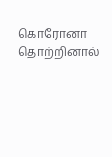கொரோனா தொற்றினால்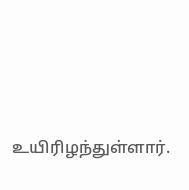உயிரிழந்துள்ளார்.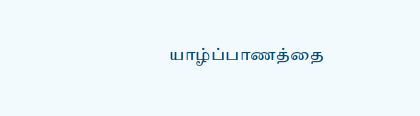யாழ்ப்பாணத்தை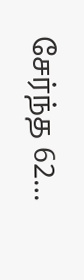சேர்ந்த 62…